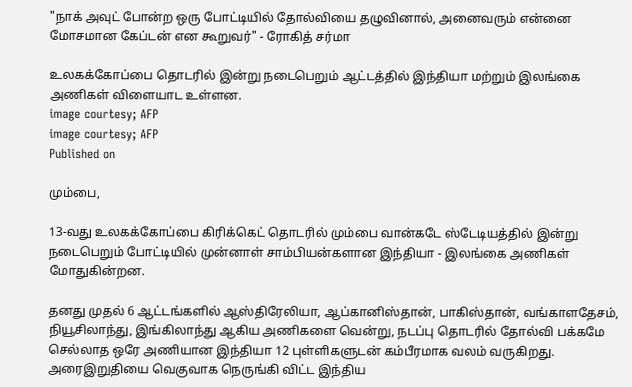"நாக் அவுட் போன்ற ஒரு போட்டியில் தோல்வியை தழுவினால், அனைவரும் என்னை மோசமான கேப்டன் என கூறுவர்" - ரோகித் சர்மா

உலகக்கோப்பை தொடரில் இன்று நடைபெறும் ஆட்டத்தில் இந்தியா மற்றும் இலங்கை அணிகள் விளையாட உள்ளன.
image courtesy; AFP
image courtesy; AFP
Published on

மும்பை,

13-வது உலகக்கோப்பை கிரிக்கெட் தொடரில் மும்பை வான்கடே ஸ்டேடியத்தில் இன்று நடைபெறும் போட்டியில் முன்னாள் சாம்பியன்களான இந்தியா - இலங்கை அணிகள் மோதுகின்றன.

தனது முதல் 6 ஆட்டங்களில் ஆஸ்திரேலியா, ஆப்கானிஸ்தான், பாகிஸ்தான், வங்காளதேசம், நியூசிலாந்து, இங்கிலாந்து ஆகிய அணிகளை வென்று, நடப்பு தொடரில் தோல்வி பக்கமே செல்லாத ஒரே அணியான இந்தியா 12 புள்ளிகளுடன் கம்பீரமாக வலம் வருகிறது. அரைஇறுதியை வெகுவாக நெருங்கி விட்ட இந்திய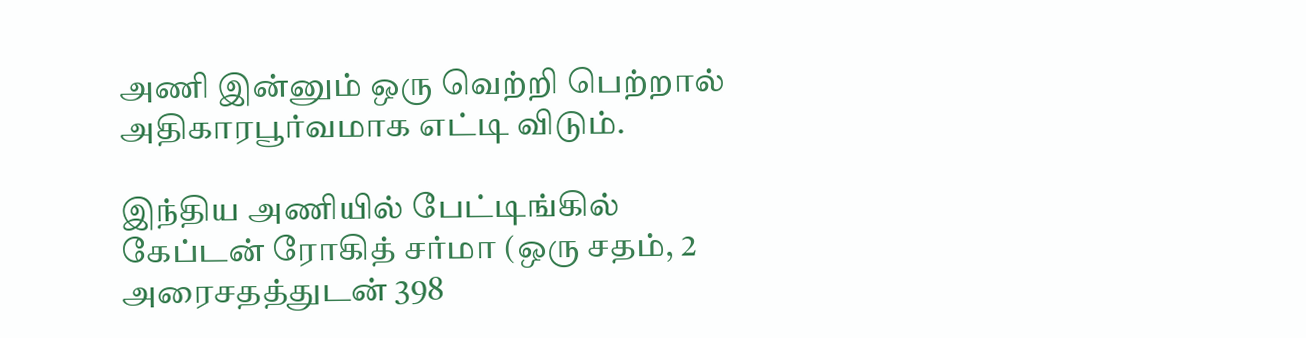அணி இன்னும் ஒரு வெற்றி பெற்றால் அதிகாரபூர்வமாக எட்டி விடும்.

இந்திய அணியில் பேட்டிங்கில் கேப்டன் ரோகித் சர்மா (ஒரு சதம், 2 அரைசதத்துடன் 398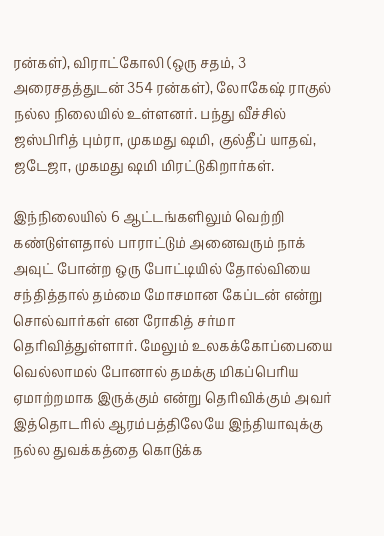ரன்கள்), விராட்கோலி (ஒரு சதம், 3 அரைசதத்துடன் 354 ரன்கள்), லோகேஷ் ராகுல் நல்ல நிலையில் உள்ளனர். பந்து வீச்சில் ஜஸ்பிரித் பும்ரா, முகமது ஷமி, குல்தீப் யாதவ், ஜடேஜா, முகமது ஷமி மிரட்டுகிறார்கள்.

இந்நிலையில் 6 ஆட்டங்களிலும் வெற்றி கண்டுள்ளதால் பாராட்டும் அனைவரும் நாக் அவுட் போன்ற ஒரு போட்டியில் தோல்வியை சந்தித்தால் தம்மை மோசமான கேப்டன் என்று சொல்வார்கள் என ரோகித் சர்மா தெரிவித்துள்ளார். மேலும் உலகக்கோப்பையை வெல்லாமல் போனால் தமக்கு மிகப்பெரிய ஏமாற்றமாக இருக்கும் என்று தெரிவிக்கும் அவர் இத்தொடரில் ஆரம்பத்திலேயே இந்தியாவுக்கு நல்ல துவக்கத்தை கொடுக்க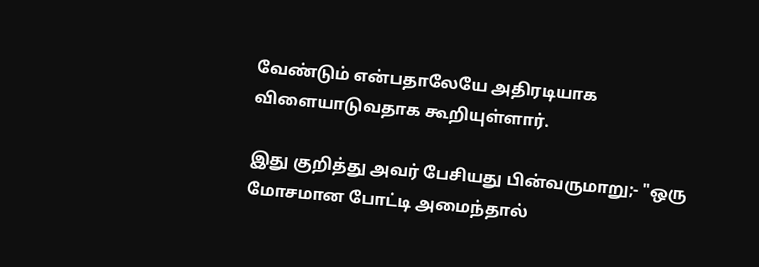வேண்டும் என்பதாலேயே அதிரடியாக விளையாடுவதாக கூறியுள்ளார்.

இது குறித்து அவர் பேசியது பின்வருமாறு;- "ஒரு மோசமான போட்டி அமைந்தால்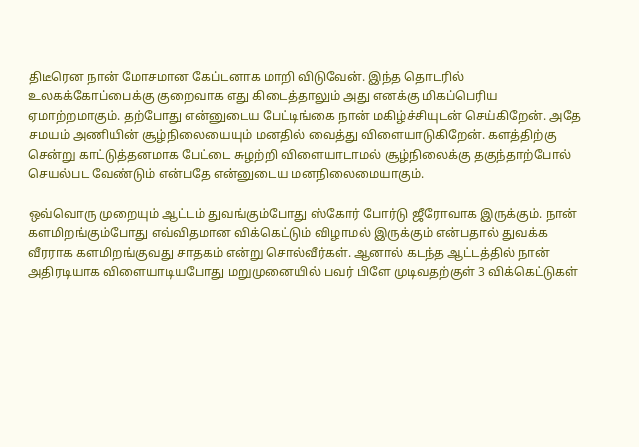திடீரென நான் மோசமான கேப்டனாக மாறி விடுவேன். இந்த தொடரில் உலகக்கோப்பைக்கு குறைவாக எது கிடைத்தாலும் அது எனக்கு மிகப்பெரிய ஏமாற்றமாகும். தற்போது என்னுடைய பேட்டிங்கை நான் மகிழ்ச்சியுடன் செய்கிறேன். அதே சமயம் அணியின் சூழ்நிலையையும் மனதில் வைத்து விளையாடுகிறேன். களத்திற்கு சென்று காட்டுத்தனமாக பேட்டை சுழற்றி விளையாடாமல் சூழ்நிலைக்கு தகுந்தாற்போல்  செயல்பட வேண்டும் என்பதே என்னுடைய மனநிலைமையாகும்.

ஒவ்வொரு முறையும் ஆட்டம் துவங்கும்போது ஸ்கோர் போர்டு ஜீரோவாக இருக்கும். நான் களமிறங்கும்போது எவ்விதமான விக்கெட்டும் விழாமல் இருக்கும் என்பதால் துவக்க வீரராக களமிறங்குவது சாதகம் என்று சொல்வீர்கள். ஆனால் கடந்த ஆட்டத்தில் நான் அதிரடியாக விளையாடியபோது மறுமுனையில் பவர் பிளே முடிவதற்குள் 3 விக்கெட்டுகள்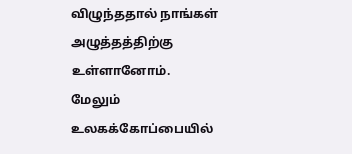விழுந்ததால் நாங்கள் அழுத்தத்திற்கு உள்ளானோம். மேலும் உலகக்கோப்பையில்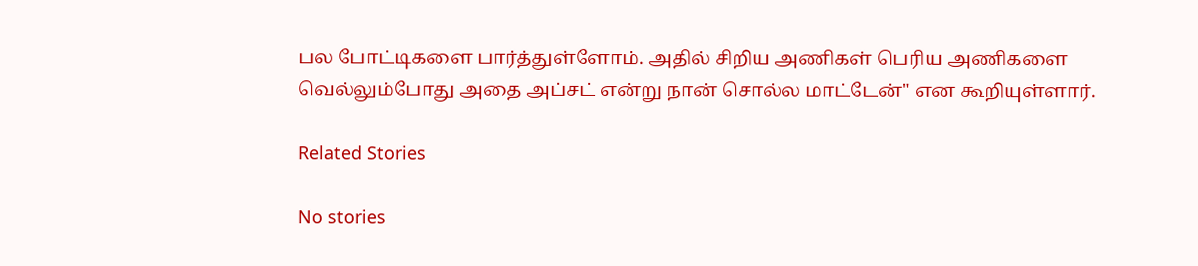பல போட்டிகளை பார்த்துள்ளோம். அதில் சிறிய அணிகள் பெரிய அணிகளை வெல்லும்போது அதை அப்சட் என்று நான் சொல்ல மாட்டேன்" என கூறியுள்ளார்.

Related Stories

No stories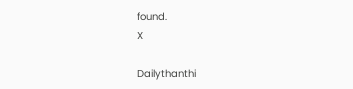found.
X

Dailythanthi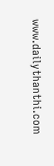www.dailythanthi.com